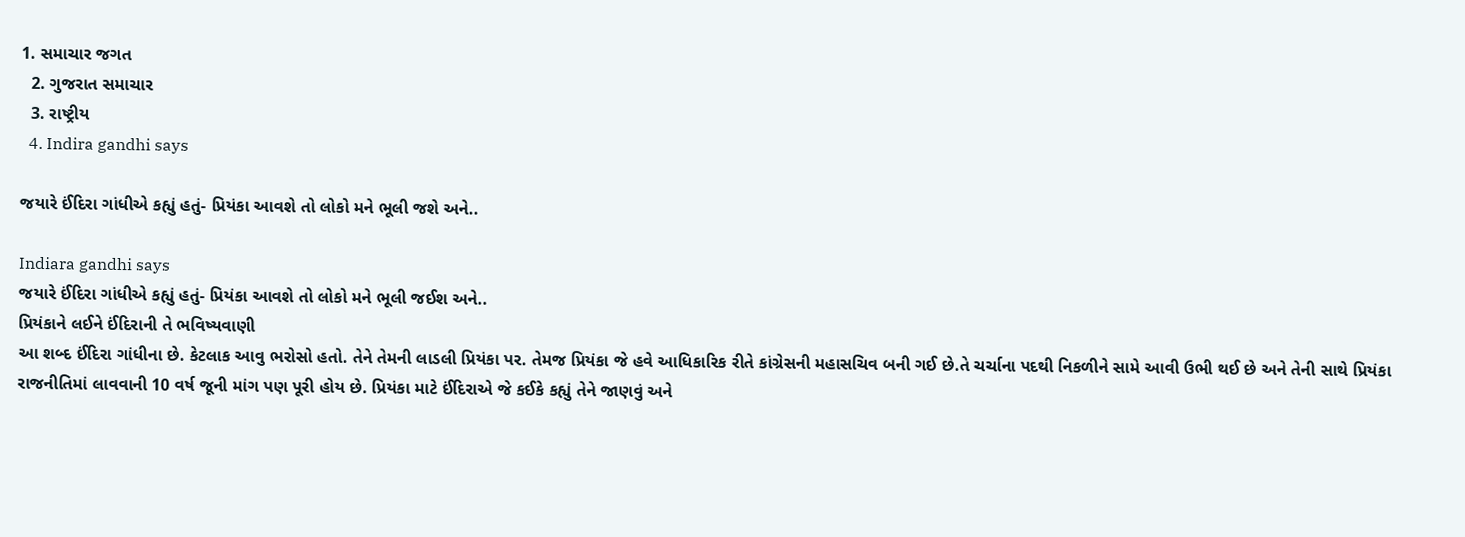1. સમાચાર જગત
  2. ગુજરાત સમાચાર
  3. રાષ્ટ્રીય
  4. Indira gandhi says

જયારે ઈંદિરા ગાંધીએ કહ્યું હતું- પ્રિયંકા આવશે તો લોકો મને ભૂલી જશે અને..

Indiara gandhi says
જયારે ઈંદિરા ગાંધીએ કહ્યું હતું- પ્રિયંકા આવશે તો લોકો મને ભૂલી જઈશ અને..
પ્રિયંકાને લઈને ઈંદિરાની તે ભવિષ્યવાણી
આ શબ્દ ઈંદિરા ગાંધીના છે. કેટલાક આવુ ભરોસો હતો. તેને તેમની લાડલી પ્રિયંકા પર. તેમજ પ્રિયંકા જે હવે આધિકારિક રીતે કાંગ્રેસની મહાસચિવ બની ગઈ છે.તે ચર્ચાના પદથી નિકળીને સામે આવી ઉભી થઈ છે અને તેની સાથે પ્રિયંકા રાજનીતિમાં લાવવાની 10 વર્ષ જૂની માંગ પણ પૂરી હોય છે. પ્રિયંકા માટે ઈંદિરાએ જે કઈકે કહ્યું તેને જાણવું અને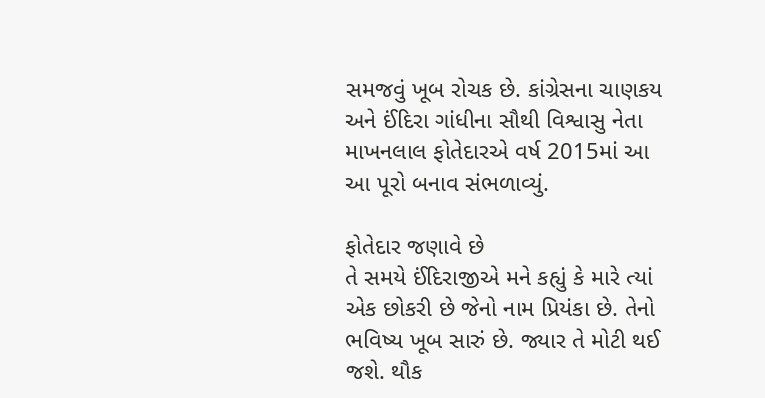સમજવું ખૂબ રોચક છે. કાંગ્રેસના ચાણકય અને ઈંદિરા ગાંધીના સૌથી વિશ્વાસુ નેતા માખનલાલ ફોતેદારએ વર્ષ 2015માં આ આ પૂરો બનાવ સંભળાવ્યું.

ફોતેદાર જણાવે છે
તે સમયે ઈંદિરાજીએ મને કહ્યું કે મારે ત્યાં એક છોકરી છે જેનો નામ પ્રિયંકા છે. તેનો ભવિષ્ય ખૂબ સારું છે. જ્યાર તે મોટી થઈ જશે. થૌક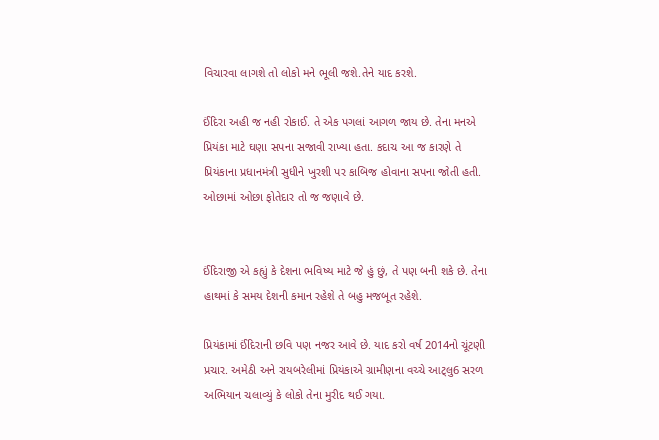વિચારવા લાગશે તો લોકો મને ભૂલી જશે.તેને યાદ કરશે.

ઈંદિરા અહી જ નહી રોકાઈ. તે એક પગલાં આગળ જાય છે. તેના મનએ પ્રિયંકા માટે ઘણા સપના સજાવી રાખ્યા હતા. કદાચ આ જ કારણે તે પ્રિયંકાના પ્રધાનમંત્રી સુધીને ખુરશી પર કાબિજ હોવાના સપના જોતી હતી. ઓછામાં ઓછા ફોતેદાર તો જ જણાવે છે.


ઈંદિરાજી એ કહ્યું કે દેશના ભવિષ્ય માટે જે હું છું, તે પણ બની શકે છે. તેના હાથમાં કે સમય દેશની કમાન રહેશે તે બહુ મજબૂત રહેશે.

પ્રિયંકામાં ઈંદિરાની છવિ પણ નજર આવે છે. યાદ કરો વર્ષ 2014નો ચૂંટણી પ્રચાર. અમેઠી અને રાયબરેલીમાં પ્રિયંકાએ ગ્રામીણના વચ્ચે આટ્લુ6 સરળ અભિયાન ચલાવ્યું કે લોકો તેના મુરીદ થઈ ગયા.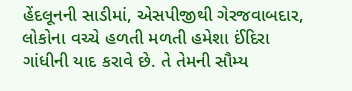હેંદલૂનની સાડીમાં, એસપીજીથી ગેરજવાબદાર, લોકોના વચ્ચે હળતી મળતી હમેશા ઈંદિરા ગાંધીની યાદ કરાવે છે. તે તેમની સૌમ્ય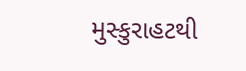મુસ્કુરાહટથી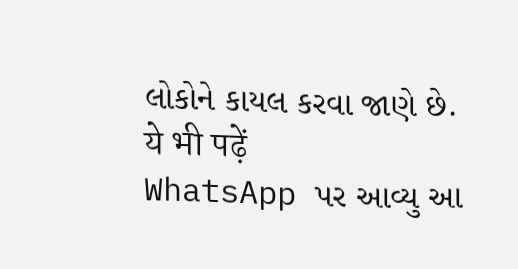લોકોને કાયલ કરવા જાણે છે.
ये भी पढ़ें
WhatsApp પર આવ્યુ આ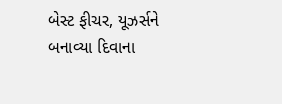બેસ્ટ ફીચર, યૂઝર્સને બનાવ્યા દિવાના